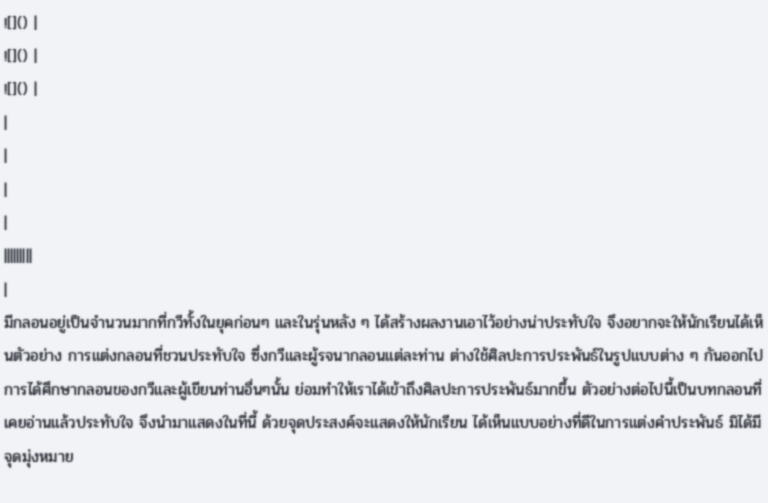![]() |
![]() |
![]() |
|
|
|
|
|||||||||
|
มีกลอนอยู่เป็นจำนวนมากที่กวีทั้งในยุคก่อนๆ และในรุ่นหลัง ๆ ได้สร้างผลงานเอาไว้อย่างน่าประทับใจ จึงอยากจะให้นักเรียนได้เห็นตัวอย่าง การแต่งกลอนที่ชวนประทับใจ ซึ่งกวีและผู้รจนากลอนแต่ละท่าน ต่างใช้ศิลปะการประพันธ์ในรูปแบบต่าง ๆ กันออกไป การได้ศึกษากลอนของกวีและผู้เขียนท่านอื่นๆนั้น ย่อมทำให้เราได้เข้าถึงศิลปะการประพันธ์มากขึ้น ตัวอย่างต่อไปนี้เป็นบทกลอนที่เคยอ่านแล้วประทับใจ จึงนำมาแสดงในที่นี้ ด้วยจุดประสงค์จะแสดงให้นักเรียน ได้เห็นแบบอย่างที่ดีในการแต่งคำประพันธ์ มิได้มีจุดมุ่งหมาย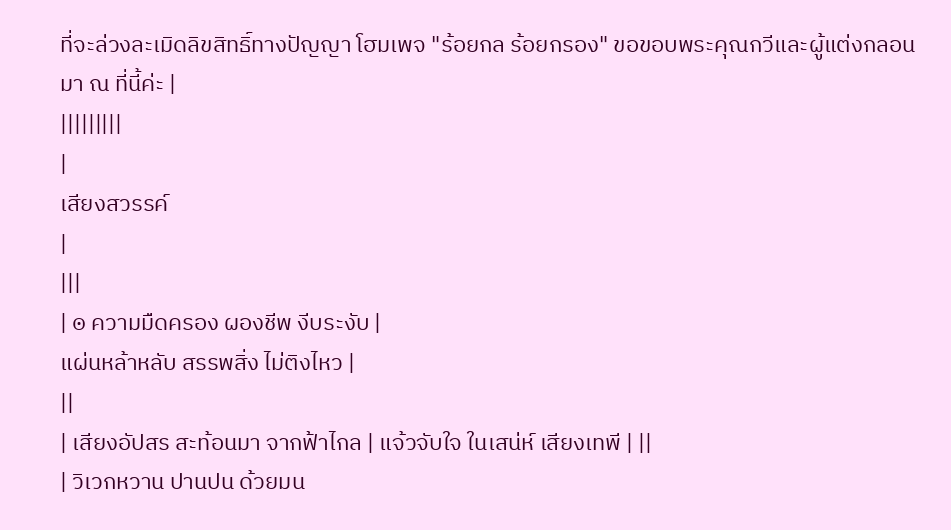ที่จะล่วงละเมิดลิขสิทธิ์ทางปัญญา โฮมเพจ "ร้อยกล ร้อยกรอง" ขอขอบพระคุณกวีและผู้แต่งกลอน มา ณ ที่นี้ค่ะ |
|||||||||
|
เสียงสวรรค์
|
|||
| ๏ ความมืดครอง ผองชีพ งีบระงับ |
แผ่นหล้าหลับ สรรพสิ่ง ไม่ติงไหว |
||
| เสียงอัปสร สะท้อนมา จากฟ้าไกล | แจ้วจับใจ ในเสน่ห์ เสียงเทพี | ||
| วิเวกหวาน ปานปน ด้วยมน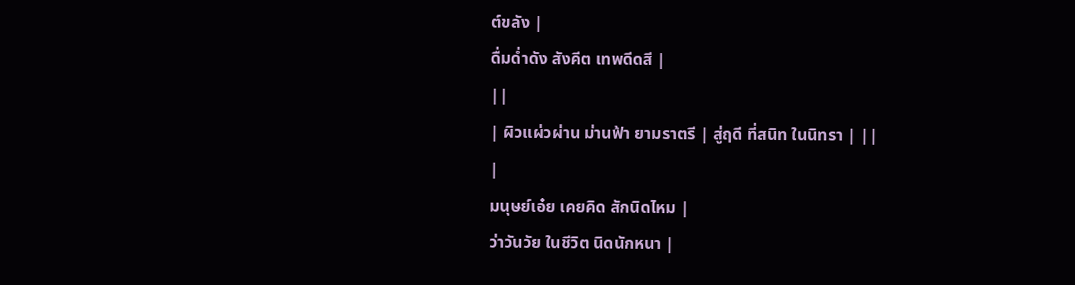ต์ขลัง |
ดื่มด่ำดัง สังคีต เทพดีดสี |
||
| ผิวแผ่วผ่าน ม่านฟ้า ยามราตรี | สู่ฤดี ที่สนิท ในนิทรา | ||
|
มนุษย์เอ๋ย เคยคิด สักนิดไหม |
ว่าวันวัย ในชีวิต นิดนักหนา |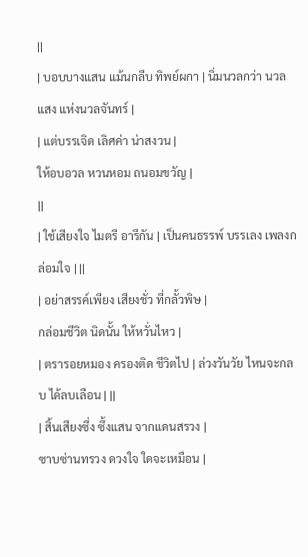||
| บอบบางแสน แม้นกลีบ ทิพย์ผกา | นิ่มนวลกว่า นวลแสง แห่งนวลจันทร์ |
| แต่บรรเจิด เลิศค่า น่าสงวน |
ให้อบอวล หวนหอม ถนอมขวัญ |
||
| ใช้เสียงใจ ไมตรี อารีกัน | เป็นคนธรรพ์ บรรเลง เพลงกล่อมใจ | ||
| อย่าสรรค์เพียง เสียงชั่ว ที่กลั้วพิษ |
กล่อมชีวิต นิดนั้น ให้หวั่นไหว |
| ตรารอยหมอง ครองติด ชีวิตไป | ล่วงวันวัย ไหนจะกลบ ได้ลบเลือน | ||
| สิ้นเสียงซึ่ง ซึ้งแสน จากแดนสรวง |
ซาบซ่านทรวง ดวงใจ ใดจะเหมือน |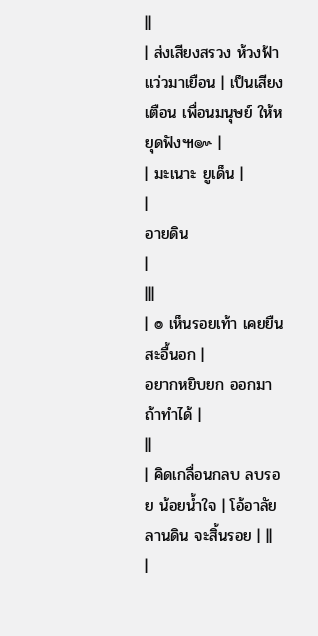||
| ส่งเสียงสรวง ห้วงฟ้า แว่วมาเยือน | เป็นเสียงเตือน เพื่อนมนุษย์ ให้หยุดฟัง๚๛ |
| มะเนาะ ยูเด็น |
|
อายดิน
|
|||
| ๏ เห็นรอยเท้า เคยยืน สะอื้นอก |
อยากหยิบยก ออกมา ถ้าทำได้ |
||
| คิดเกลื่อนกลบ ลบรอย น้อยน้ำใจ | โอ้อาลัย ลานดิน จะสิ้นรอย | ||
|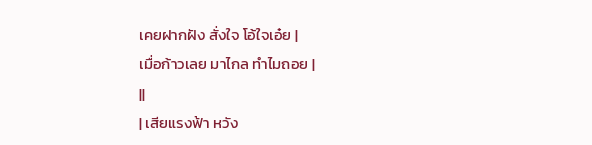เคยฝากฝัง สั่งใจ โอ้ใจเอ๋ย |
เมื่อก้าวเลย มาไกล ทำไมถอย |
||
| เสียแรงฟ้า หวัง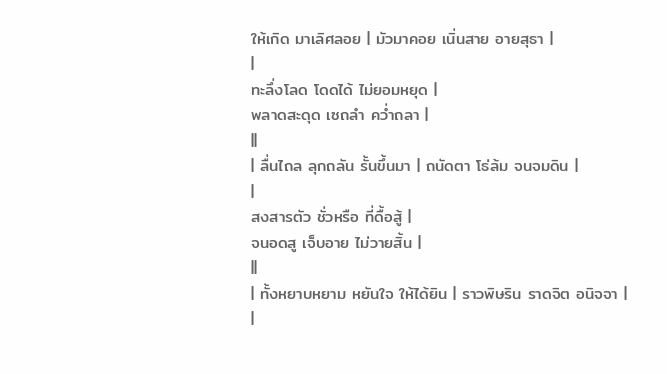ให้เกิด มาเลิศลอย | มัวมาคอย เนิ่นสาย อายสุธา |
|
ทะลึ่งโลด โดดได้ ไม่ยอมหยุด |
พลาดสะดุด เซถลำ คว่ำถลา |
||
| ลื่นไถล ลุกถลัน รั้นขึ้นมา | ถนัดตา โธ่ล้ม จนจมดิน |
|
สงสารตัว ชั่วหรือ ที่ดื้อสู้ |
จนอดสู เจ็บอาย ไม่วายสิ้น |
||
| ทั้งหยาบหยาม หยันใจ ให้ได้ยิน | ราวพิษริน ราดจิต อนิจจา |
|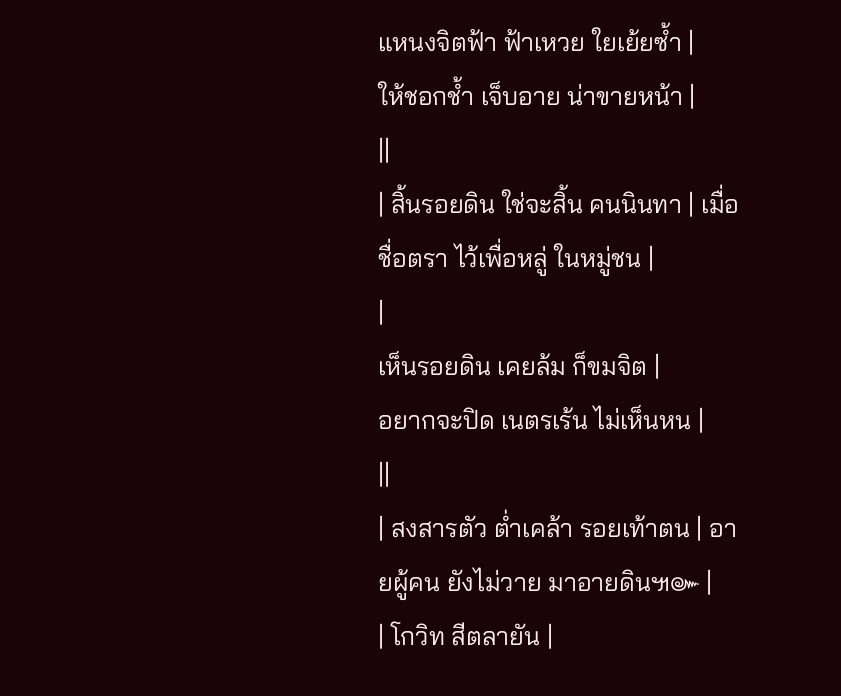แหนงจิตฟ้า ฟ้าเหวย ใยเย้ยซ้ำ |
ให้ชอกช้ำ เจ็บอาย น่าขายหน้า |
||
| สิ้นรอยดิน ใช่จะสิ้น คนนินทา | เมื่อชื่อตรา ไว้เพื่อหลู่ ในหมู่ชน |
|
เห็นรอยดิน เคยล้ม ก็ขมจิต |
อยากจะปิด เนตรเร้น ไม่เห็นหน |
||
| สงสารตัว ต่ำเคล้า รอยเท้าตน | อายผู้คน ยังไม่วาย มาอายดิน๚๛ |
| โกวิท สีตลายัน |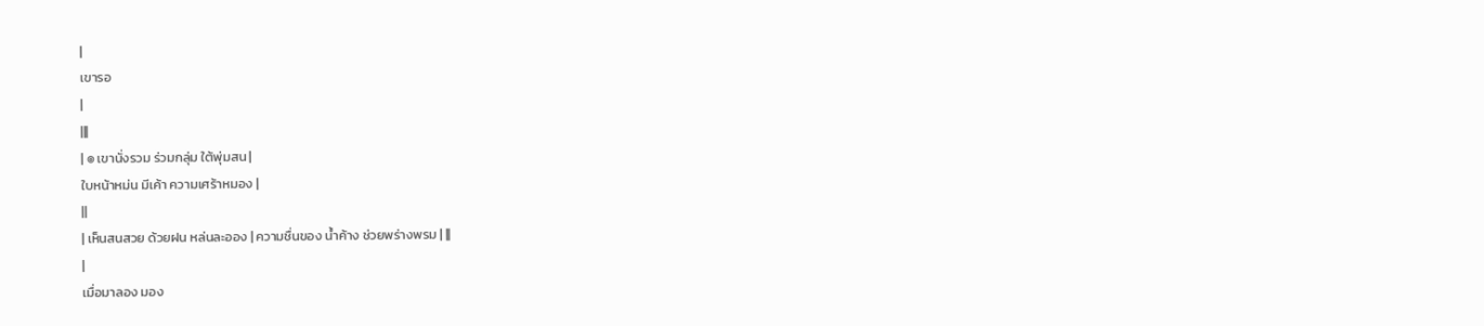|
เขารอ
|
|||
| ๏ เขานั่งรวม ร่วมกลุ่ม ใต้พุ่มสน |
ใบหน้าหม่น มีเค้า ความเศร้าหมอง |
||
| เห็นสนสวย ด้วยฝน หล่นละออง | ความชื่นของ น้ำค้าง ช่วยพร่างพรม | ||
|
เมื่อมาลอง มอง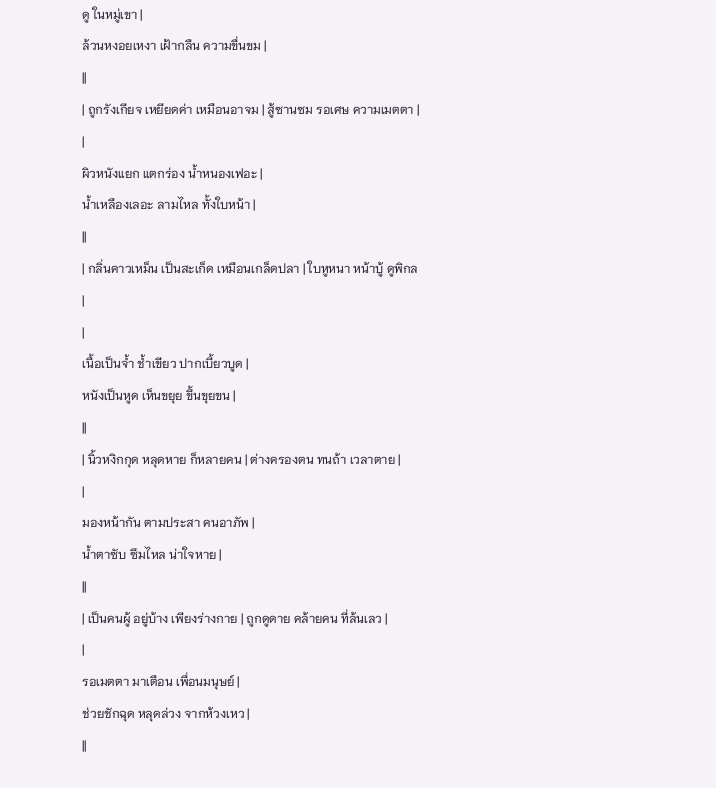ดู ในหมู่เขา |
ล้วนหงอยเหงา เฝ้ากลืน ความขื่นขม |
||
| ถูกรังเกียจ เหยียดค่า เหมือนอาจม | สู้ซานซม รอเศษ ความเมตตา |
|
ผิวหนังแยก แตกร่อง น้ำหนองเฟอะ |
น้ำเหลืองเลอะ ลามไหล ทั้งใบหน้า |
||
| กลิ่นคาวเหม็น เป็นสะเก็ด เหมือนเกล็ดปลา | ใบหูหนา หน้าบู้ ดูพิกล |
|
เนื้อเป็นจ้ำ ช้ำเขียว ปากเบี้ยวบูด |
หนังเป็นหูด เห็นขยุย ขึ้นขุยขน |
||
| นิ้วหงิกกุด หลุดหาย ก็หลายคน | ต่างครองตน ทนถ้า เวลาตาย |
|
มองหน้ากัน ตามประสา คนอาภัพ |
น้ำตาซับ ซึมไหล น่าใจหาย |
||
| เป็นคนผู้ อยู่บ้าง เพียงร่างกาย | ถูกดูดาย คล้ายคน ที่ล้นเลว |
|
รอเมตตา มาเตือน เพื่อนมนุษย์ |
ช่วยชักฉุด หลุดล่วง จากห้วงเหว |
||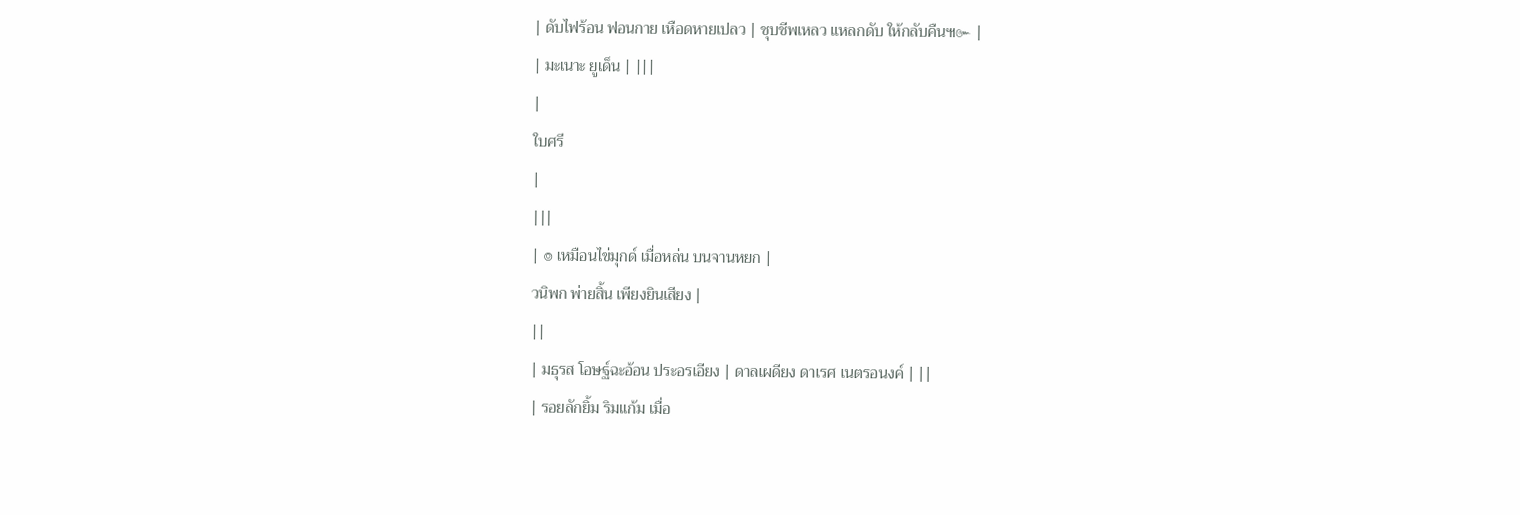| ดับไฟร้อน ฟอนกาย เหือดหายเปลว | ชุบชีพเหลว แหลกดับ ให้กลับคืน๚๛ |
| มะเนาะ ยูเด็น | |||
|
ใบศรี
|
|||
| ๏ เหมือนไข่มุกด์ เมื่อหล่น บนจานหยก |
วนิพก พ่ายสิ้น เพียงยินเสียง |
||
| มธุรส โอษฐ์ฉะอ้อน ประอรเอียง | ดาลเผดียง ดาเรศ เนตรอนงค์ | ||
| รอยลักยิ้ม ริมแก้ม เมื่อ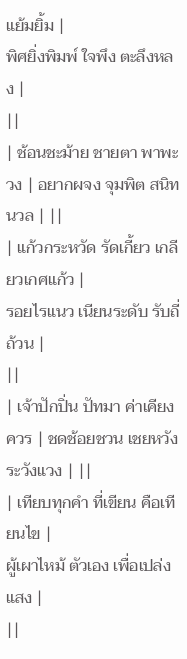แย้มยิ้ม |
พิศยิ่งพิมพ์ ใจพึง ตะลึงหลง |
||
| ช้อนชะม้าย ชายตา พาพะวง | อยากผจง จุมพิต สนิทนวล | ||
| แก้วกระหวัด รัดเกี้ยว เกลียวเกศแก้ว |
รอยไรแนว เนียนระดับ รับถี่ถ้วน |
||
| เจ้าปักปิ่น ปัทมา ค่าเคียงควร | ชดช้อยชวน เชยหวัง ระวังแวง | ||
| เทียบทุกคำ ที่เขียน คือเทียนไข |
ผู้เผาไหม้ ตัวเอง เพื่อเปล่งแสง |
||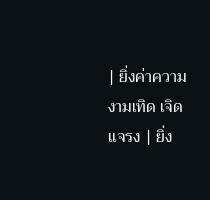| ยิ่งค่าความ งามเทิด เจิดแจรง | ยิ่ง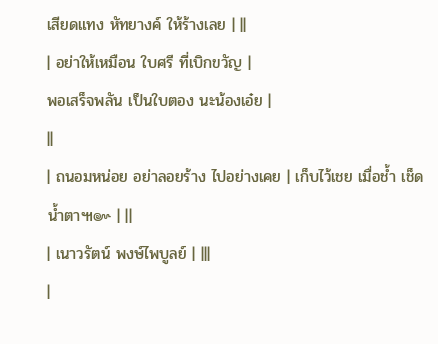เสียดแทง หัทยางค์ ให้ร้างเลย | ||
| อย่าให้เหมือน ใบศรี ที่เบิกขวัญ |
พอเสร็จพลัน เป็นใบตอง นะน้องเอ๋ย |
||
| ถนอมหน่อย อย่าลอยร้าง ไปอย่างเคย | เก็บไว้เชย เมื่อช้ำ เช็ดน้ำตา๚๛ | ||
| เนาวรัตน์ พงษ์ไพบูลย์ | |||
|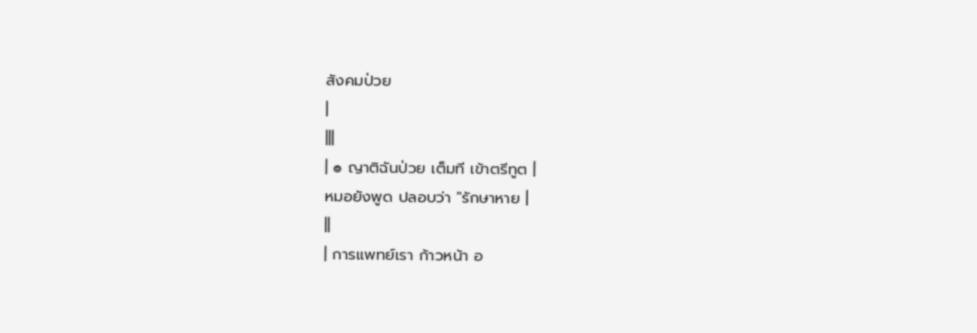สังคมป่วย
|
|||
| ๏ ญาติฉันป่วย เต็มที เข้าตรีทูต |
หมอยังพูด ปลอบว่า "รักษาหาย |
||
| การแพทย์เรา ก้าวหน้า อ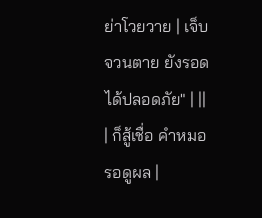ย่าโวยวาย | เจ็บจวนตาย ยังรอด ได้ปลอดภัย" | ||
| ก็สู้เชื่อ คำหมอ รอดูผล |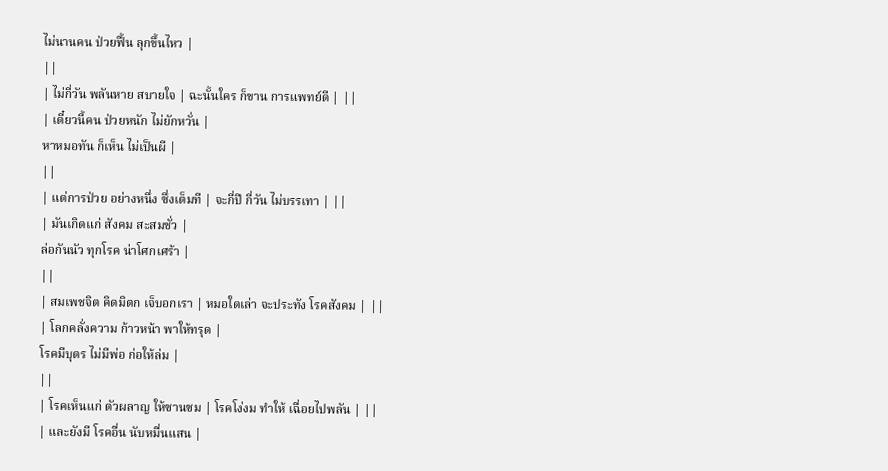ไม่นานคน ป่วยฟื้น ลุกขึ้นไหว |
||
| ไม่กี่วัน พลันหาย สบายใจ | ฉะนั้นใคร ก็ขาน การแพทย์ดี | ||
| เดี๋ยวนี้คน ป่วยหนัก ไม่ยักหวั่น |
หาหมอทัน ก็เห็น ไม่เป็นผี |
||
| แต่การป่วย อย่างหนึ่ง ซึ่งเต็มที | จะกี่ปี กี่วัน ไม่บรรเทา | ||
| มันเกิดแก่ สังคม สะสมชั่ว |
ล่อกันนัว ทุกโรค น่าโศกเศร้า |
||
| สมเพชจิต คิดมิตก เจ็บอกเรา | หมอใดเล่า จะประทัง โรคสังคม | ||
| โลกคลั่งความ ก้าวหน้า พาให้ทรุด |
โรคมีบุตร ไม่มีพ่อ ก่อให้ล่ม |
||
| โรคเห็นแก่ ตัวผลาญ ให้ซานซม | โรคโง่งม ทำให้ เฉื่อยไปพลัน | ||
| และยังมี โรคอื่น นับหมื่นแสน |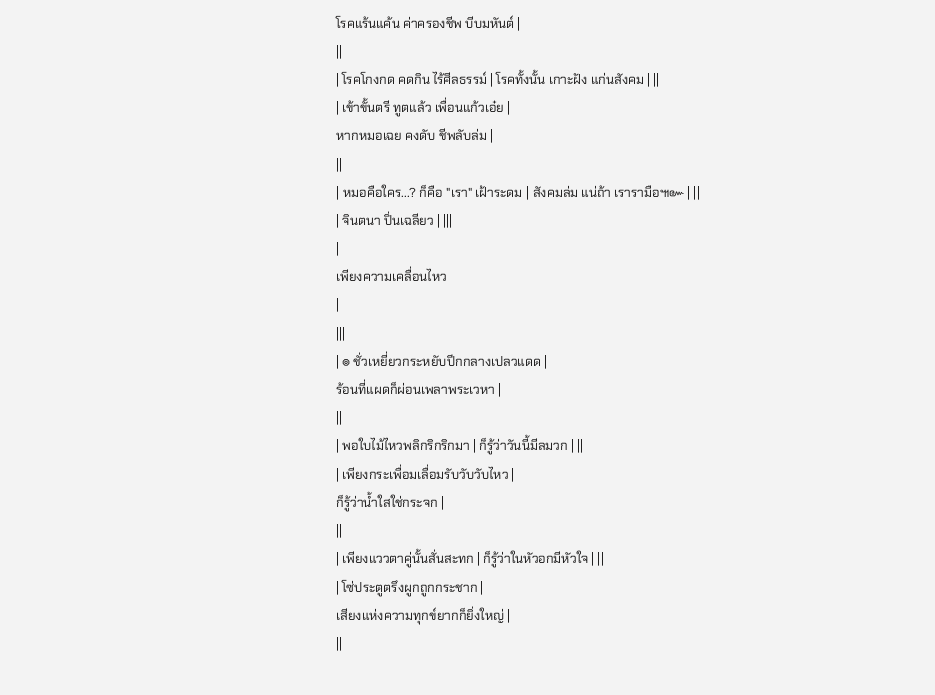โรคแร้นแค้น ค่าครองชีพ บีบมหันต์ |
||
| โรคโกงกด คดกิน ไร้ศีลธรรม์ | โรคทั้งนั้น เกาะฝัง แก่นสังคม | ||
| เข้าขั้นตรี ทูตแล้ว เพื่อนแก้วเอ๋ย |
หากหมอเฉย คงดับ ชีพลับล่ม |
||
| หมอคือใคร...? ก็คือ "เรา" เฝ้าระดม | สังคมล่ม แน่ถ้า เรารามือ๚๛ | ||
| จินตนา ปิ่นเฉลียว | |||
|
เพียงความเคลื่อนไหว
|
|||
| ๏ ชั่วเหยี่ยวกระหยับปีกกลางเปลวแดด |
ร้อนที่แผดก็ผ่อนเพลาพระเวหา |
||
| พอใบไม้ไหวพลิกริกริกมา | ก็รู้ว่าวันนี้มีลมวก | ||
| เพียงกระเพื่อมเลื่อมรับวับวับไหว |
ก็รู้ว่าน้ำใสใช่กระจก |
||
| เพียงแววตาคู่นั้นสั่นสะทก | ก็รู้ว่าในหัวอกมีหัวใจ | ||
| โซ่ประตูตรึงผูกถูกกระชาก |
เสียงแห่งความทุกข์ยากก็ยิ่งใหญ่ |
||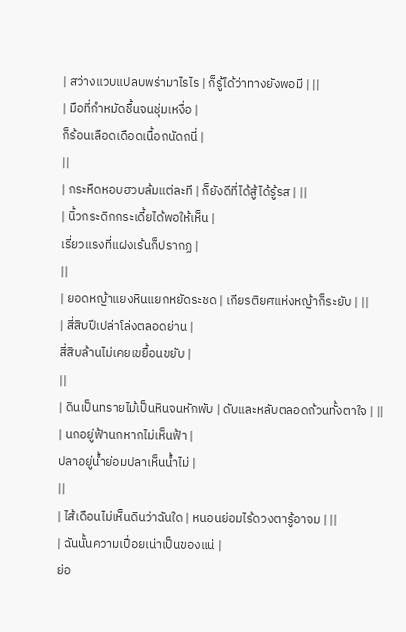| สว่างแวบแปลบพร่ามาไรไร | ก็รู้ได้ว่าทางยังพอมี | ||
| มือที่กำหมัดชื้นจนชุ่มเหงื่อ |
ก็ร้อนเลือดเดือดเนื้อถนัดถนี่ |
||
| กระหืดหอบฮวบล้มแต่ละที | ก็ยังดีที่ได้สู้ได้รู้รส | ||
| นิ้วกระดิกกระเดี้ยได้พอให้เห็น |
เรี่ยวแรงที่แฝงเร้นก็ปรากฏ |
||
| ยอดหญ้าแยงหินแยกหยัดระชด | เกียรติยศแห่งหญ้าก็ระยับ | ||
| สี่สิบปีเปล่าโล่งตลอดย่าน |
สี่สิบล้านไม่เคยเขยื้อนขยับ |
||
| ดินเป็นทรายไม้เป็นหินจนหักพับ | ดับและหลับตลอดถ้วนทั้งตาใจ | ||
| นกอยู่ฟ้านกหากไม่เห็นฟ้า |
ปลาอยู่น้ำย่อมปลาเห็นน้ำไม่ |
||
| ไส้เดือนไม่เห็นดินว่าฉันใด | หนอนย่อมไร้ดวงตารู้อาจม | ||
| ฉันนั้นความเปื่อยเน่าเป็นของแน่ |
ย่อ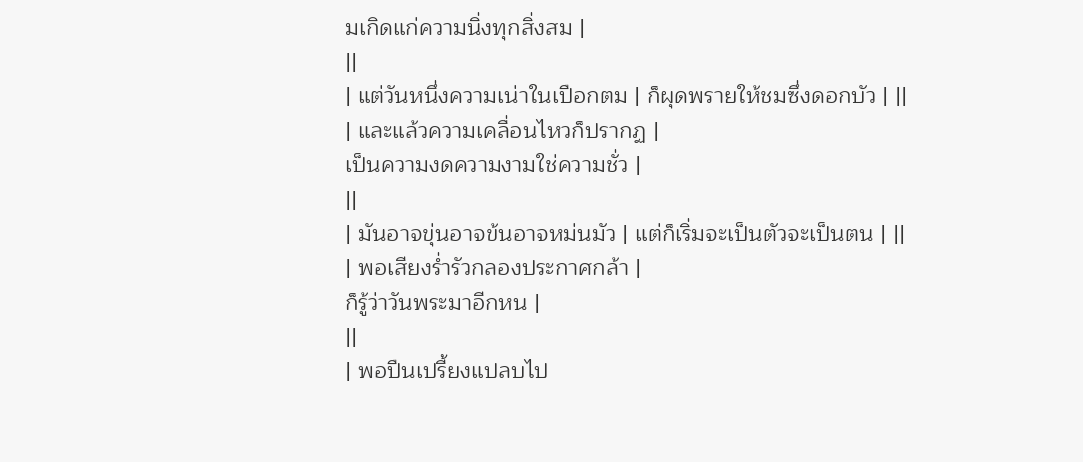มเกิดแก่ความนิ่งทุกสิ่งสม |
||
| แต่วันหนึ่งความเน่าในเปือกตม | ก็ผุดพรายให้ชมซึ่งดอกบัว | ||
| และแล้วความเคลื่อนไหวก็ปรากฏ |
เป็นความงดความงามใช่ความชั่ว |
||
| มันอาจขุ่นอาจข้นอาจหม่นมัว | แต่ก็เริ่มจะเป็นตัวจะเป็นตน | ||
| พอเสียงร่ำรัวกลองประกาศกล้า |
ก็รู้ว่าวันพระมาอีกหน |
||
| พอปืนเปรี้ยงแปลบไป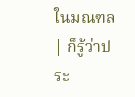ในมณฑล | ก็รู้ว่าประ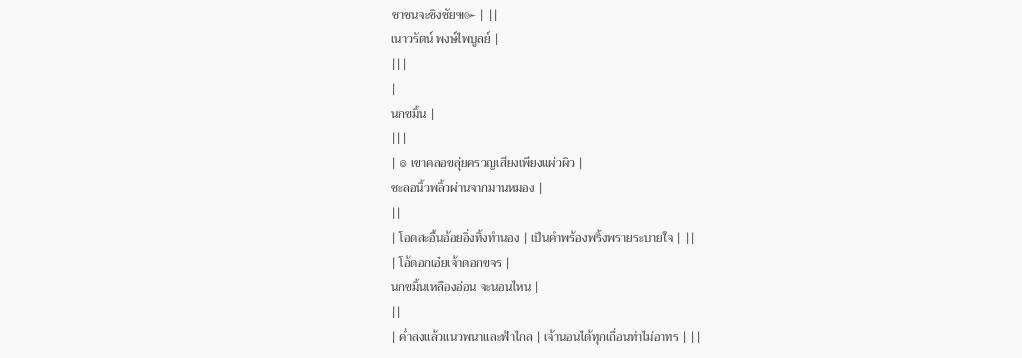ชาชนจะชิงชัย๚๛ | ||
เนาวรัตน์ พงษ์ไพบูลย์ |
|||
|
นกขมิ้น |
|||
| ๏ เขาคลอขลุ่ยครวญเสียงเพียงแผ่วผิว |
ชะลอนิ้วพลิ้วผ่านจากมานหมอง |
||
| โอดสะอื้นอ้อยอิ่งทิ้งทำนอง | เป็นคำพร้องพริ้งพรายระบายใจ | ||
| โอ้ดอกเอ๋ยเจ้าดอกขจร |
นกขมิ้นเหลืองอ่อน จะนอนไหน |
||
| ค่ำลงแล้วแนวพนาและฟ้าไกล | เจ้านอนได้ทุกเถื่อนท่าไม่อาทร | ||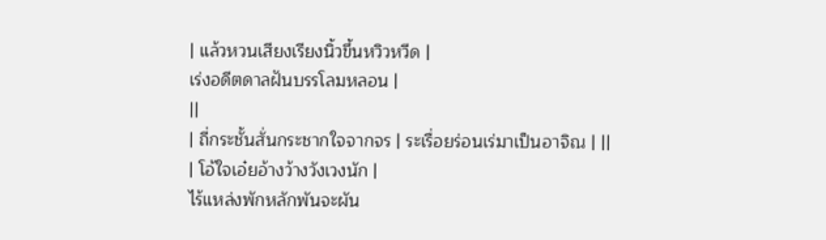| แล้วหวนเสียงเรียงนิ้วขึ้นหวิวหวีด |
เร่งอดีตดาลฝันบรรโลมหลอน |
||
| ถี่กระชั้นสั่นกระชากใจจากจร | ระเรื่อยร่อนเร่มาเป็นอาจิณ | ||
| โอ้ใจเอ๋ยอ้างว้างวังเวงนัก |
ไร้แหล่งพักหลักพันจะผัน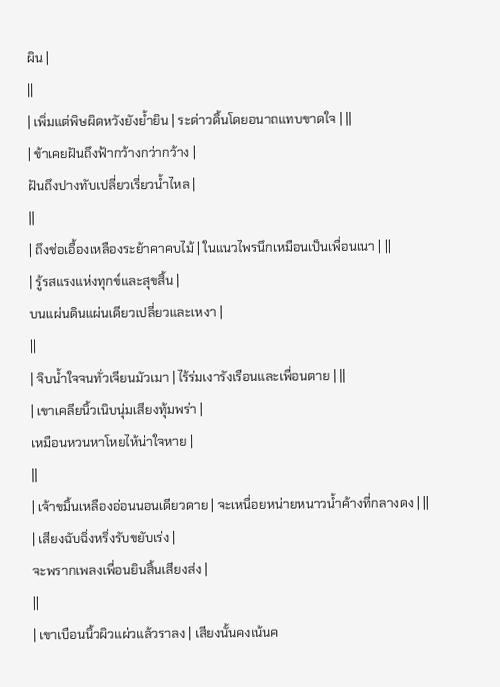ผิน |
||
| เพิ่มแต่พิษผิดหวังยังย้ำยิน | ระด่าวดิ้นโดยอนาถแทบขาดใจ | ||
| ข้าเคยฝันถึงฟ้ากว้างกว่ากว้าง |
ฝันถึงปางทับเปลี่ยวเรี่ยวน้ำไหล |
||
| ถึงช่อเอื้องเหลืองระย้าคาคบไม้ | ในแนวไพรนึกเหมือนเป็นเพื่อนเนา | ||
| รู้รสแรงแห่งทุกข์และสุขสิ้น |
บนแผ่นดินแผ่นเดียวเปลี่ยวและเหงา |
||
| จิบน้ำใจจนทั่วเจียนมัวเมา | ไร้ร่มเงารังเรือนและเพื่อนตาย | ||
| เขาเคลียนิ้วเนิบนุ่มเสียงทุ้มพร่า |
เหมือนหวนหาโหยไห้น่าใจหาย |
||
| เจ้าขมิ้นเหลืองอ่อนนอนเดียวดาย | จะเหนื่อยหน่ายหนาวน้ำค้างที่กลางดง | ||
| เสียงฉับฉิ่งหริ่งรับขยับเร่ง |
จะพรากเพลงเพื่อนยินสิ้นเสียงส่ง |
||
| เขาเบือนนิ้วผิวแผ่วแล้วราลง | เสียงนั้นคงเน้นค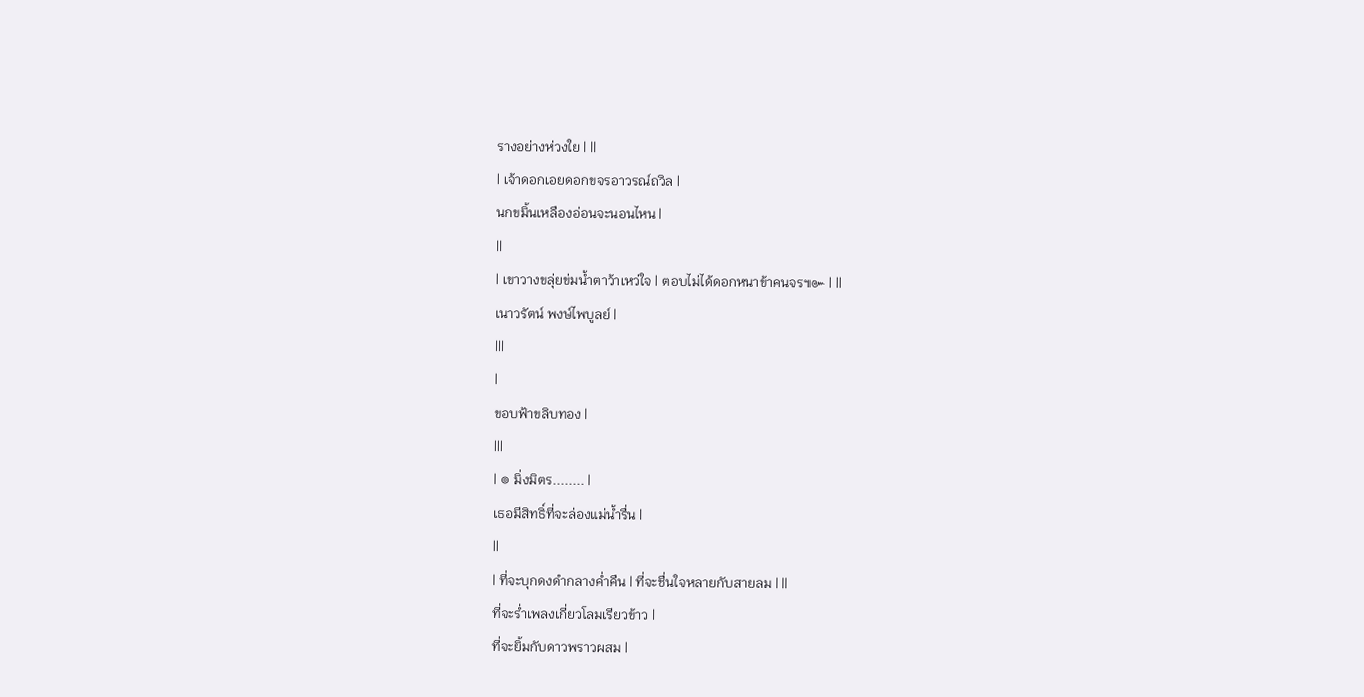รางอย่างห่วงใย | ||
| เจ้าดอกเอยดอกขจรอาวรณ์ถวิล |
นกขมิ้นเหลืองอ่อนจะนอนไหน |
||
| เขาวางขลุ่ยข่มน้ำตาว้าเหว่ใจ | ตอบไม่ได้ดอกหนาข้าคนจร๚๛ | ||
เนาวรัตน์ พงษ์ไพบูลย์ |
|||
|
ขอบฟ้าขลิบทอง |
|||
| ๏ มิ่งมิตร........ |
เธอมีสิทธิ์ที่จะล่องแม่น้ำรื่น |
||
| ที่จะบุกดงดำกลางค่ำคืน | ที่จะชื่นใจหลายกับสายลม | ||
ที่จะร่ำเพลงเกี่ยวโลมเรียวข้าว |
ที่จะยิ้มกับดาวพราวผสม |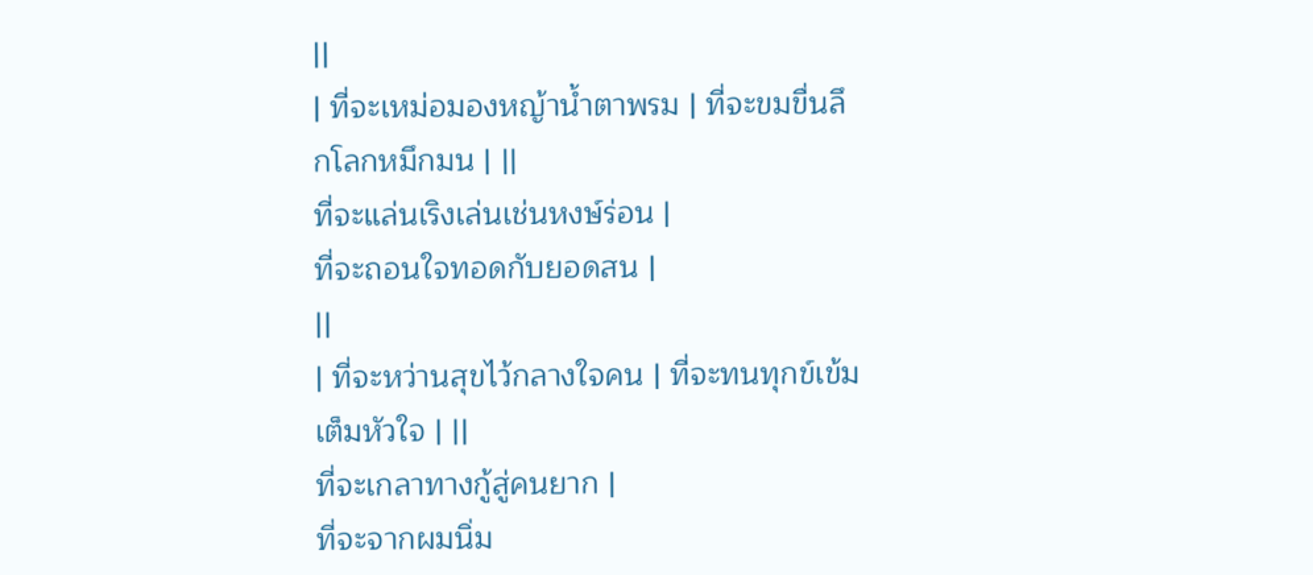||
| ที่จะเหม่อมองหญ้าน้ำตาพรม | ที่จะขมขื่นลึกโลกหมึกมน | ||
ที่จะแล่นเริงเล่นเช่นหงษ์ร่อน |
ที่จะถอนใจทอดกับยอดสน |
||
| ที่จะหว่านสุขไว้กลางใจคน | ที่จะทนทุกข์เข้มเต็มหัวใจ | ||
ที่จะเกลาทางกู้สู่คนยาก |
ที่จะจากผมนิ่ม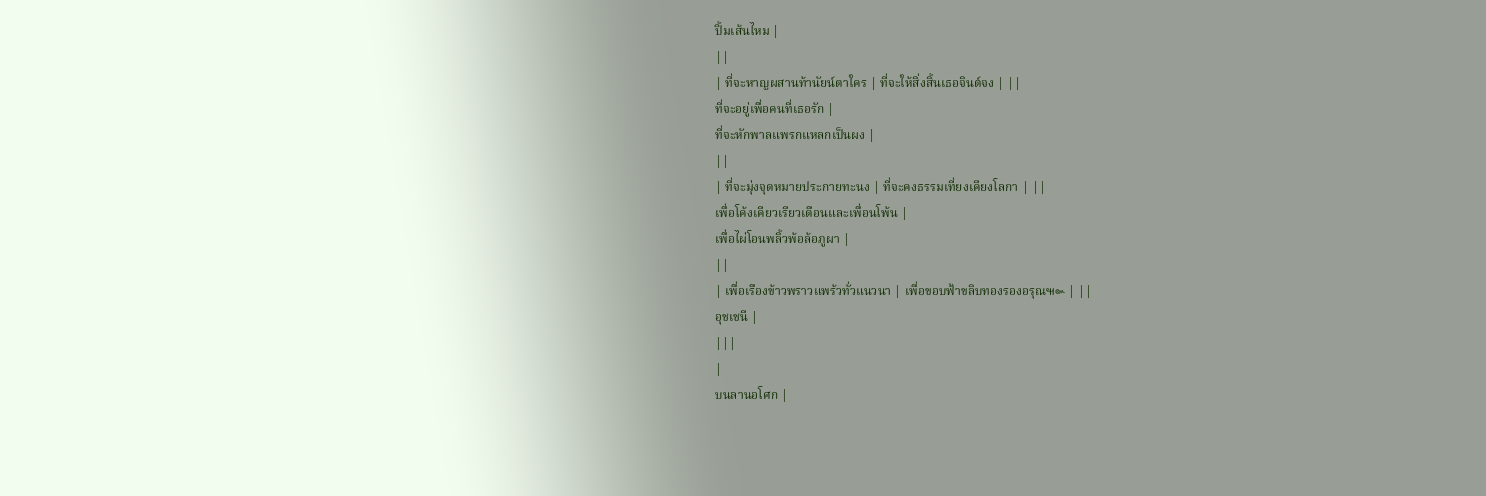ปิ้มเส้นไหม |
||
| ที่จะหาญผสานท้านัยน์ตาใคร | ที่จะให้สิ่งสิ้นเธอจินต์จง | ||
ที่จะอยู่เพื่อคนที่เธอรัก |
ที่จะหักพาลแพรกแหลกเป็นผง |
||
| ที่จะมุ่งจุดหมายประกายทะนง | ที่จะคงธรรมเที่ยงเคียงโลกา | ||
เพื่อโค้งเคียวเรียวเดือนและเพื่อนโพ้น |
เพื่อไผ่โอนพลิ้วพ้อล้อภูผา |
||
| เพื่อเรืองข้าวพราวแพร้วทั่วแนวนา | เพื่อขอบฟ้าขลิบทองรองอรุณ๚๛ | ||
อุชเชนี |
|||
|
บนลานอโศก |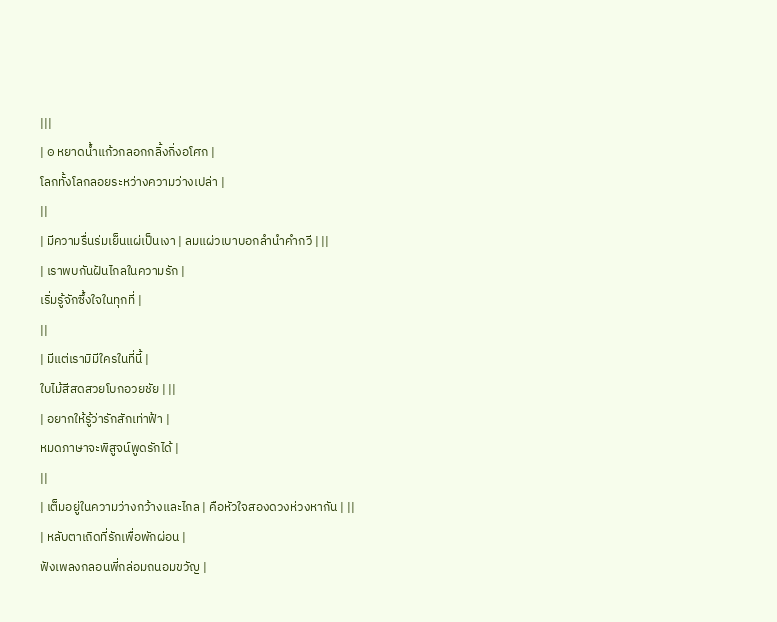|||
| ๏ หยาดน้ำแก้วกลอกกลิ้งกิ่งอโศก |
โลกทั้งโลกลอยระหว่างความว่างเปล่า |
||
| มีความรื่นร่มเย็นแผ่เป็นเงา | ลมแผ่วเบาบอกลำนำคำกวี | ||
| เราพบกันฝันไกลในความรัก |
เริ่มรู้จักซึ้งใจในทุกที่ |
||
| มีแต่เรามิมีใครในที่นี้ |
ใบไม้สีสดสวยโบกอวยชัย | ||
| อยากให้รู้ว่ารักสักเท่าฟ้า |
หมดภาษาจะพิสูจน์พูดรักได้ |
||
| เต็มอยู่ในความว่างกว้างและไกล | คือหัวใจสองดวงห่วงหากัน | ||
| หลับตาเถิดที่รักเพื่อพักผ่อน |
ฟังเพลงกลอนพี่กล่อมถนอมขวัญ |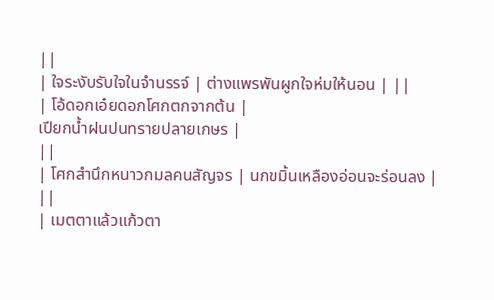||
| ใจระงับรับใจในจำนรรจ์ | ต่างแพรพันผูกใจห่มให้นอน | ||
| โอ้ดอกเอ๋ยดอกโศกตกจากต้น |
เปียกน้ำฝนปนทรายปลายเกษร |
||
| โศกสำนึกหนาวกมลคนสัญจร | นกขมิ้นเหลืองอ่อนจะร่อนลง | ||
| เมตตาแล้วแก้วตา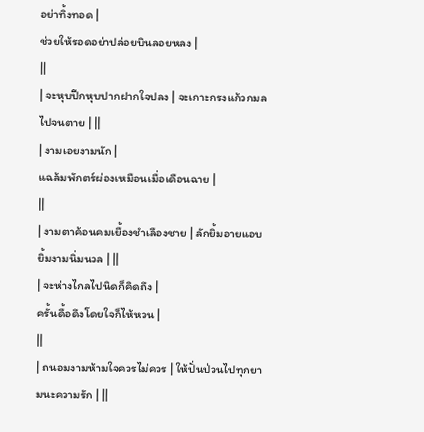อย่าทิ้งทอด |
ช่วยให้รอดอย่าปล่อยบินลอยหลง |
||
| จะหุบปีกหุบปากฝากใจปลง | จะเกาะกรงแก้วกมลไปจนตาย | ||
| งามเอยงามนัก |
แฉล้มพักตร์ผ่องเหมือนเมื่อเดือนฉาย |
||
| งามตาค้อนคมเยื้องชำเลืองชาย | ลักยิ้มอายแอบยิ้มงามนิ่มนวล | ||
| จะห่างไกลไปนิดก็คิดถึง |
ครั้นดื้อดึงโดยใจก็ไห้หวน |
||
| ถนอมงามห้ามใจควรไม่ควร | ให้ปั่นป่วนไปทุกยามนะความรัก | ||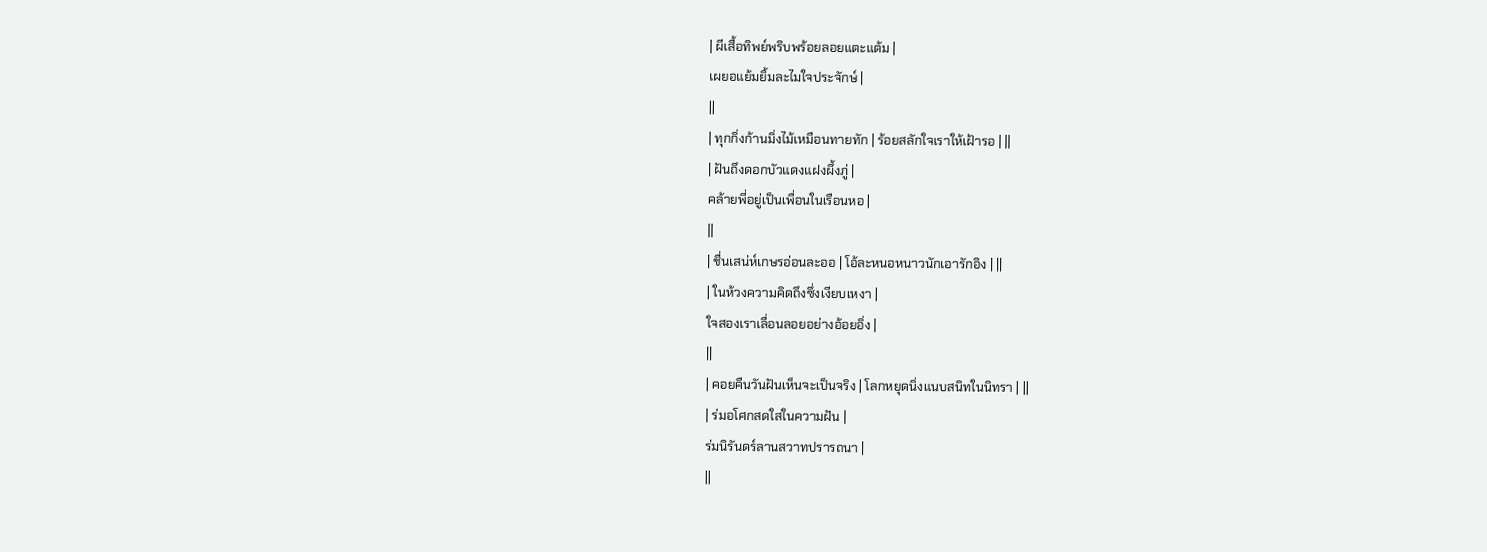| ผีเสื้อทิพย์พริบพร้อยลอยแตะแต้ม |
เผยอแย้มยิ้มละไมใจประจักษ์ |
||
| ทุกกิ่งก้านมิ่งไม้เหมือนทายทัก | ร้อยสลักใจเราให้เฝ้ารอ | ||
| ฝันถึงดอกบัวแดงแฝงผึ้งภู่ |
คล้ายพี่อยู่เป็นเพื่อนในเรือนหอ |
||
| ชื่นเสน่ห์เกษรอ่อนละออ | โอ้ละหนอหนาวนักเอารักอิง | ||
| ในห้วงความคิดถึงซึ่งเงียบเหงา |
ใจสองเราเลื่อนลอยอย่างอ้อยอิ่ง |
||
| คอยคืนวันฝันเห็นจะเป็นจริง | โลกหยุดนิ่งแนบสนิทในนิทรา | ||
| ร่มอโศกสดใสในความฝัน |
ร่มนิรันดร์ลานสวาทปรารถนา |
||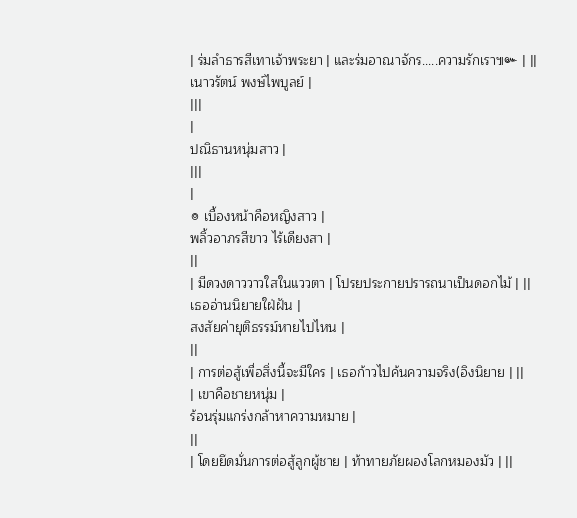| ร่มลำธารสีเทาเจ้าพระยา | และร่มอาณาจักร.....ความรักเรา๚๛ | ||
เนาวรัตน์ พงษ์ไพบูลย์ |
|||
|
ปณิธานหนุ่มสาว |
|||
|
๏ เบื้องหน้าคือหญิงสาว |
พลิ้วอาภรสีขาว ไร้เดียงสา |
||
| มีดวงดาววาวใสในแววตา | โปรยประกายปรารถนาเป็นดอกไม้ | ||
เธออ่านนิยายใฝ่ฝัน |
สงสัยค่ายุติธรรม์หายไปไหน |
||
| การต่อสู้เพื่อสิ่งนี้จะมีใคร | เธอก้าวไปค้นความจริง(อิงนิยาย | ||
| เขาคือชายหนุ่ม |
ร้อนรุ่มแกร่งกล้าหาความหมาย |
||
| โดยยึดมั่นการต่อสู้ลูกผู้ชาย | ท้าทายภัยผองโลกหมองมัว | ||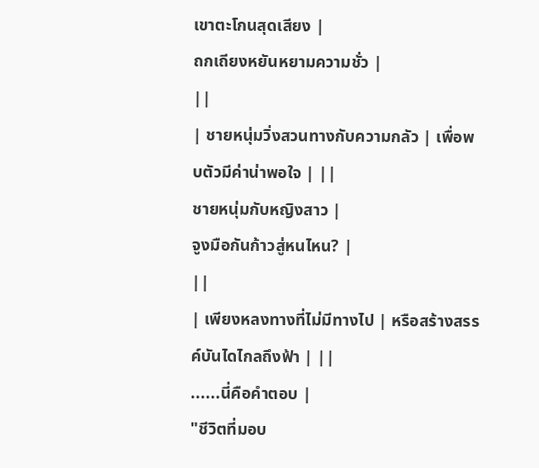เขาตะโกนสุดเสียง |
ถกเถียงหยันหยามความชั่ว |
||
| ชายหนุ่มวิ่งสวนทางกับความกลัว | เพื่อพบตัวมีค่าน่าพอใจ | ||
ชายหนุ่มกับหญิงสาว |
จูงมือกันก้าวสู่หนไหน? |
||
| เพียงหลงทางที่ไม่มีทางไป | หรือสร้างสรรค์บันไดไกลถึงฟ้า | ||
......นี่คือคำตอบ |
"ชีวิตที่มอบ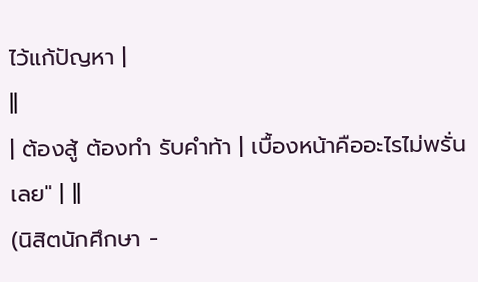ไว้แก้ปัญหา |
||
| ต้องสู้ ต้องทำ รับคำท้า | เบื้องหน้าคืออะไรไม่พรั่นเลย" | ||
(นิสิตนักศึกษา -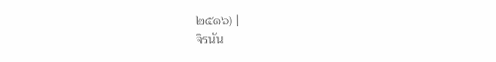๒๕๑๖) |
จิรนัน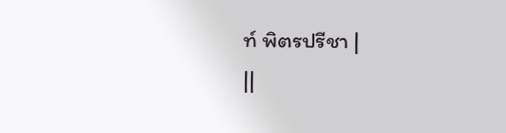ท์ พิตรปรีชา |
||